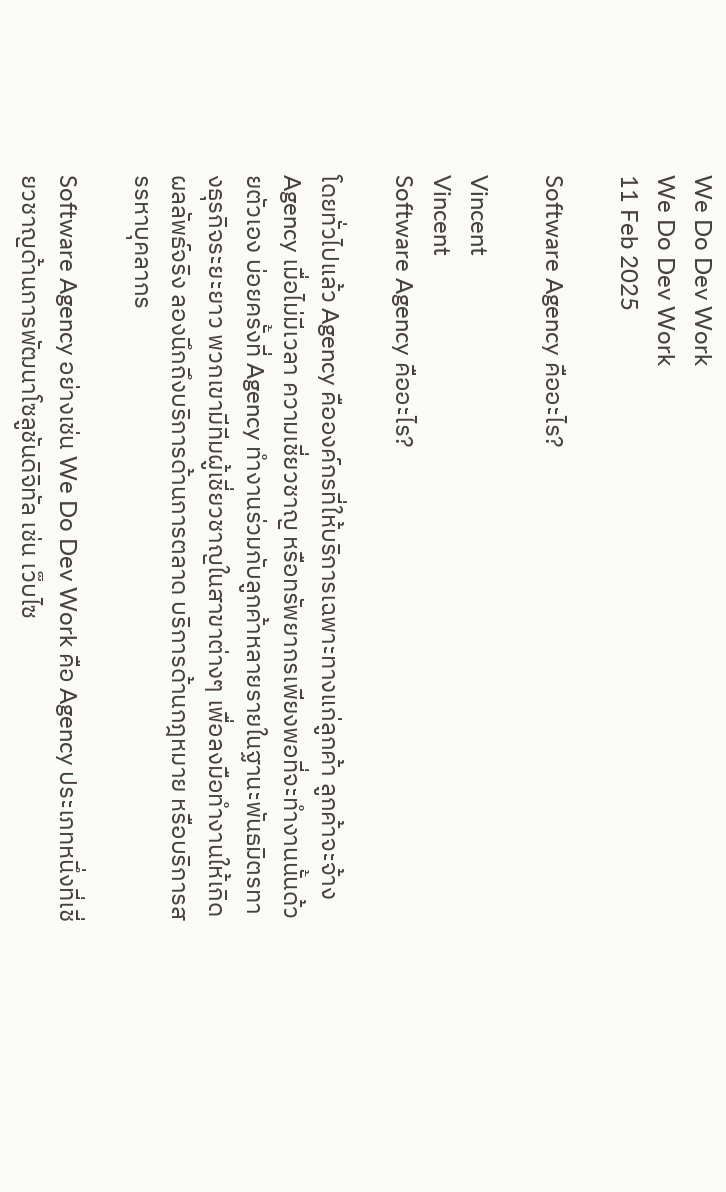We Do Dev Work
We Do Dev Work
11 Feb 2025

Software Agency คืออะไร?

Vincent
Vincent
Software Agency คืออะไร?

โดยทั่วไปแล้ว Agency คือองค์กรที่ให้บริการเฉพาะทางแก่ลูกค้า ลูกค้าจะจ้าง Agency เมื่อไม่มีเวลา ความเชี่ยวชาญ หรือทรัพยากรเพียงพอที่จะทำงานนั้นด้วยตัวเอง บ่อยครั้งที่ Agency ทำงานร่วมกับลูกค้าหลายรายในฐานะพันธมิตรทางธุรกิจระยะยาว พวกเขามีทีมผู้เชี่ยวชาญในสาขาต่างๆ เพื่อลงมือทำงานให้เกิดผลลัพธ์จริง ลองนึกถึงบริการด้านการตลาด บริการด้านกฎหมาย หรือบริการสรรหาบุคลากร

Software Agency อย่างเช่น We Do Dev Work คือ Agency ประเภทหนึ่งที่เชี่ยวชาญด้านการพัฒนาโซลูชันดิจิทัล เช่น เว็บไซ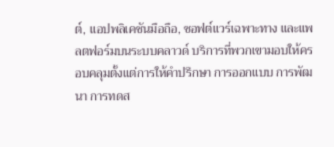ต์, แอปพลิเคชันมือถือ, ซอฟต์แวร์เฉพาะทาง และแพลตฟอร์มบนระบบคลาวด์ บริการที่พวกเขามอบให้ครอบคลุมตั้งแต่การให้คำปรึกษา การออกแบบ การพัฒนา การทดส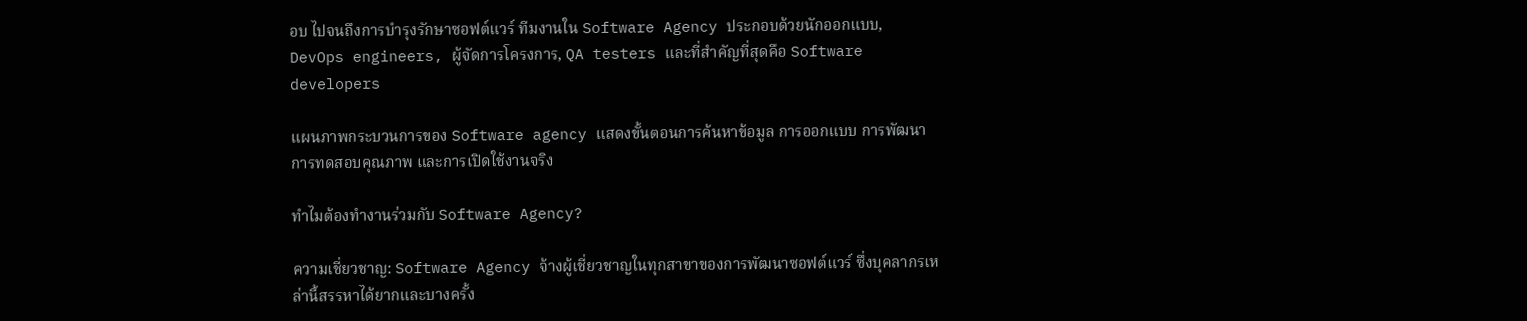อบ ไปจนถึงการบำรุงรักษาซอฟต์แวร์ ทีมงานใน Software Agency ประกอบด้วยนักออกแบบ, DevOps engineers, ผู้จัดการโครงการ, QA testers และที่สำคัญที่สุดคือ Software developers

แผนภาพกระบวนการของ Software agency แสดงขั้นตอนการค้นหาข้อมูล การออกแบบ การพัฒนา การทดสอบคุณภาพ และการเปิดใช้งานจริง

ทำไมต้องทำงานร่วมกับ Software Agency?

ความเชี่ยวชาญ: Software Agency จ้างผู้เชี่ยวชาญในทุกสาขาของการพัฒนาซอฟต์แวร์ ซึ่งบุคลากรเหล่านี้สรรหาได้ยากและบางครั้ง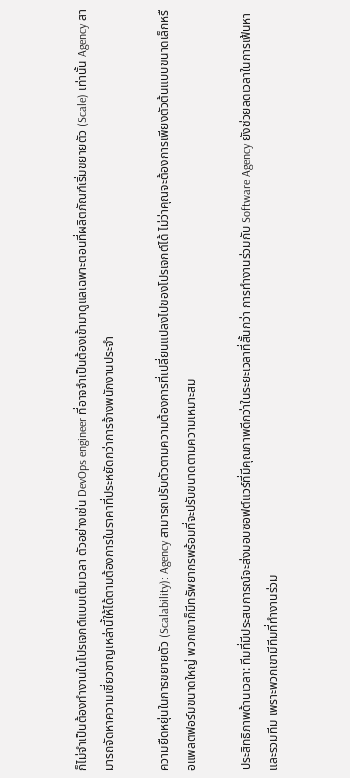ก็ไม่จำเป็นต้องทำงานในโปรเจกต์แบบเต็มเวลา ตัวอย่างเช่น DevOps engineer ที่อาจจำเป็นต้องเข้ามาดูแลเฉพาะตอนที่ผลิตภัณฑ์เริ่มขยายตัว (Scale) เท่านั้น Agency สามารถจัดหาความเชี่ยวชาญเหล่านี้ให้ได้ตามต้องการในราคาที่ประหยัดกว่าการจ้างพนักงานประจำ

ความยืดหยุ่นในการขยายตัว (Scalability): Agency สามารถปรับตัวตามความต้องการที่เปลี่ยนแปลงไปของโปรเจกต์ได้ ไม่ว่าคุณจะต้องการเพียงตัวต้นแบบขนาดเล็กหรือแพลตฟอร์มขนาดใหญ่ พวกเขาก็มีทรัพยากรพร้อมที่จะปรับขนาดตามความเหมาะสม

ประสิทธิภาพด้านเวลา: ทีมที่มีประสบการณ์จะส่งมอบซอฟต์แวร์ที่มีคุณภาพดีกว่าในระยะเวลาที่สั้นกว่า การทำงานร่วมกับ Software Agency ยังช่วยลดเวลาในการเฟ้นหาและรวมทีม เพราะพวกเขามีทีมที่ทำงานร่วม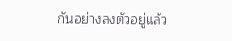กันอย่างลงตัวอยู่แล้ว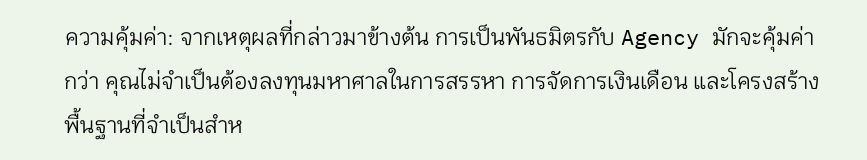ความคุ้มค่า: จากเหตุผลที่กล่าวมาข้างต้น การเป็นพันธมิตรกับ Agency มักจะคุ้มค่ากว่า คุณไม่จำเป็นต้องลงทุนมหาศาลในการสรรหา การจัดการเงินเดือน และโครงสร้างพื้นฐานที่จำเป็นสำห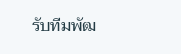รับทีมพัฒ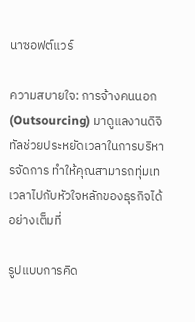นาซอฟต์แวร์

ความสบายใจ: การจ้างคนนอก (Outsourcing) มาดูแลงานดิจิทัลช่วยประหยัดเวลาในการบริหารจัดการ ทำให้คุณสามารถทุ่มเทเวลาไปกับหัวใจหลักของธุรกิจได้อย่างเต็มที่

รูปแบบการคิด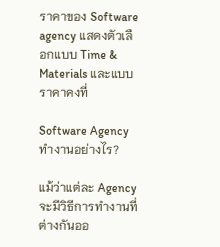ราคาของ Software agency แสดงตัวเลือกแบบ Time & Materials และแบบราคาคงที่

Software Agency ทำงานอย่างไร?

แม้ว่าแต่ละ Agency จะมีวิธีการทำงานที่ต่างกันออ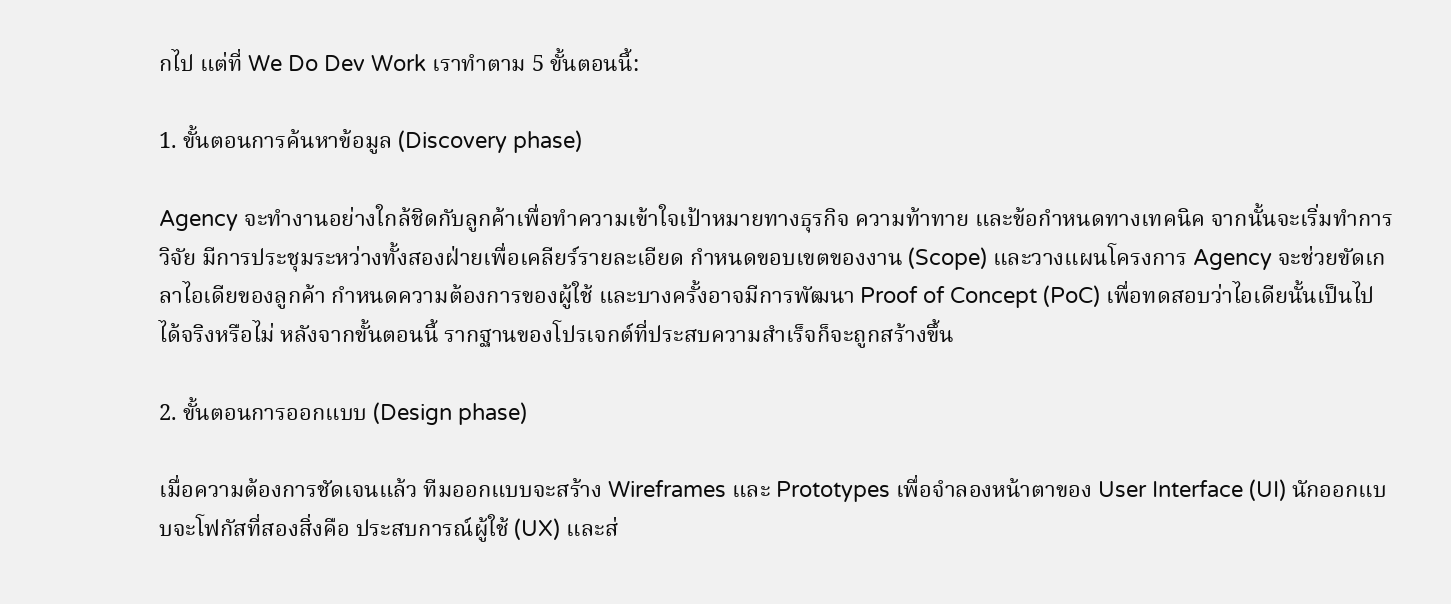กไป แต่ที่ We Do Dev Work เราทำตาม 5 ขั้นตอนนี้:

1. ขั้นตอนการค้นหาข้อมูล (Discovery phase)

Agency จะทำงานอย่างใกล้ชิดกับลูกค้าเพื่อทำความเข้าใจเป้าหมายทางธุรกิจ ความท้าทาย และข้อกำหนดทางเทคนิค จากนั้นจะเริ่มทำการวิจัย มีการประชุมระหว่างทั้งสองฝ่ายเพื่อเคลียร์รายละเอียด กำหนดขอบเขตของงาน (Scope) และวางแผนโครงการ Agency จะช่วยขัดเกลาไอเดียของลูกค้า กำหนดความต้องการของผู้ใช้ และบางครั้งอาจมีการพัฒนา Proof of Concept (PoC) เพื่อทดสอบว่าไอเดียนั้นเป็นไปได้จริงหรือไม่ หลังจากขั้นตอนนี้ รากฐานของโปรเจกต์ที่ประสบความสำเร็จก็จะถูกสร้างขึ้น

2. ขั้นตอนการออกแบบ (Design phase)

เมื่อความต้องการชัดเจนแล้ว ทีมออกแบบจะสร้าง Wireframes และ Prototypes เพื่อจำลองหน้าตาของ User Interface (UI) นักออกแบบจะโฟกัสที่สองสิ่งคือ ประสบการณ์ผู้ใช้ (UX) และส่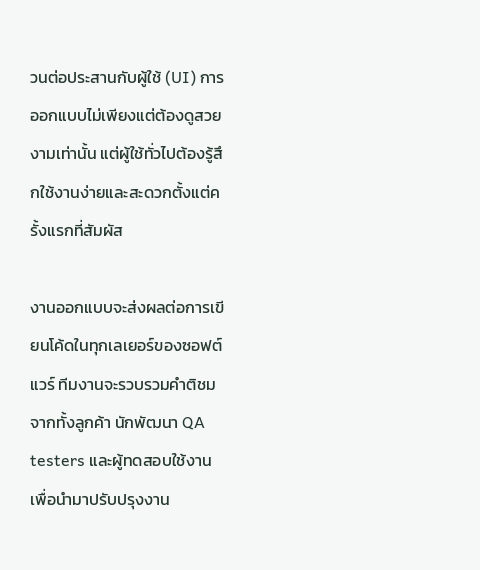วนต่อประสานกับผู้ใช้ (UI) การออกแบบไม่เพียงแต่ต้องดูสวยงามเท่านั้น แต่ผู้ใช้ทั่วไปต้องรู้สึกใช้งานง่ายและสะดวกตั้งแต่ครั้งแรกที่สัมผัส

งานออกแบบจะส่งผลต่อการเขียนโค้ดในทุกเลเยอร์ของซอฟต์แวร์ ทีมงานจะรวบรวมคำติชมจากทั้งลูกค้า นักพัฒนา QA testers และผู้ทดสอบใช้งาน เพื่อนำมาปรับปรุงงาน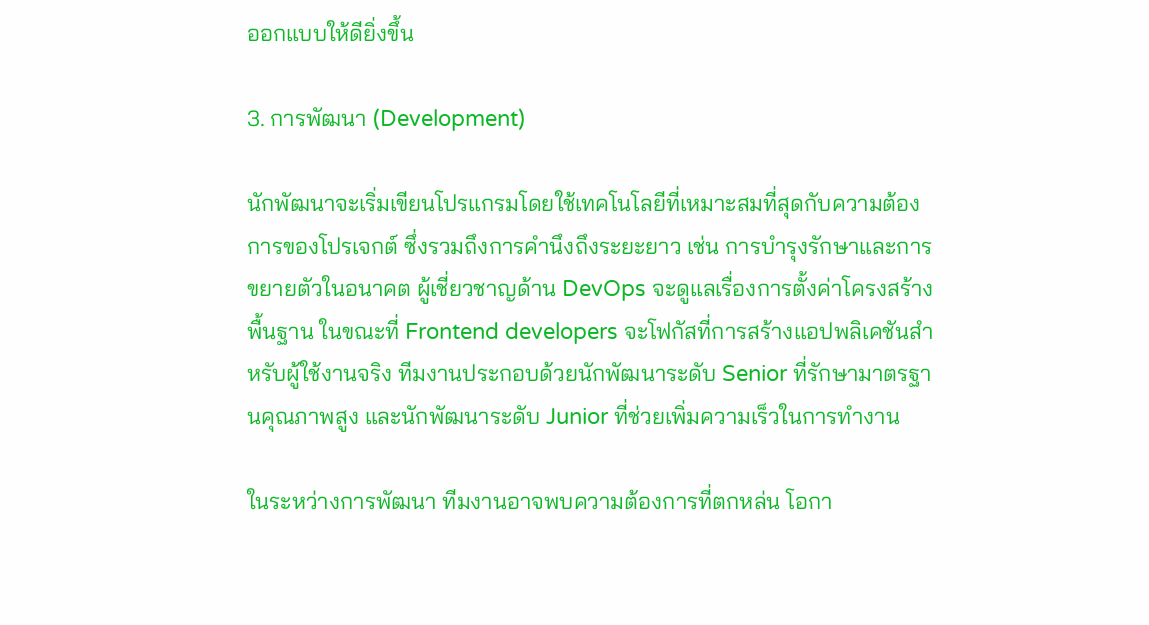ออกแบบให้ดียิ่งขึ้น

3. การพัฒนา (Development)

นักพัฒนาจะเริ่มเขียนโปรแกรมโดยใช้เทคโนโลยีที่เหมาะสมที่สุดกับความต้องการของโปรเจกต์ ซึ่งรวมถึงการคำนึงถึงระยะยาว เช่น การบำรุงรักษาและการขยายตัวในอนาคต ผู้เชี่ยวชาญด้าน DevOps จะดูแลเรื่องการตั้งค่าโครงสร้างพื้นฐาน ในขณะที่ Frontend developers จะโฟกัสที่การสร้างแอปพลิเคชันสำหรับผู้ใช้งานจริง ทีมงานประกอบด้วยนักพัฒนาระดับ Senior ที่รักษามาตรฐานคุณภาพสูง และนักพัฒนาระดับ Junior ที่ช่วยเพิ่มความเร็วในการทำงาน

ในระหว่างการพัฒนา ทีมงานอาจพบความต้องการที่ตกหล่น โอกา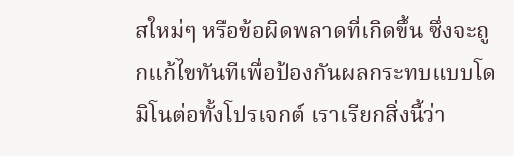สใหม่ๆ หรือข้อผิดพลาดที่เกิดขึ้น ซึ่งจะถูกแก้ไขทันทีเพื่อป้องกันผลกระทบแบบโดมิโนต่อทั้งโปรเจกต์ เราเรียกสิ่งนี้ว่า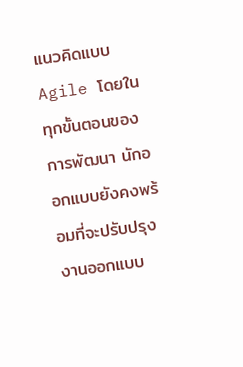แนวคิดแบบ Agile โดยในทุกขั้นตอนของการพัฒนา นักออกแบบยังคงพร้อมที่จะปรับปรุงงานออกแบบ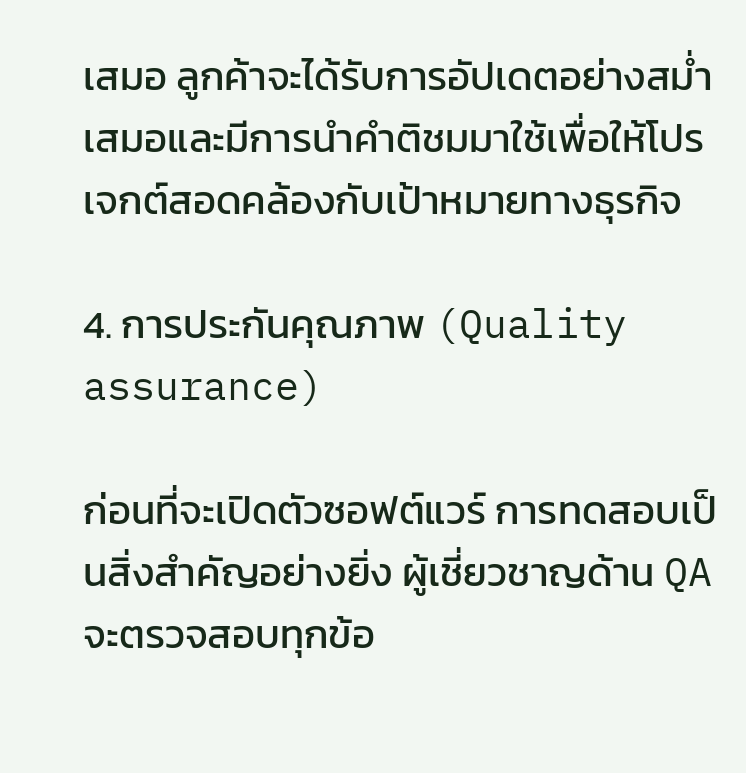เสมอ ลูกค้าจะได้รับการอัปเดตอย่างสม่ำเสมอและมีการนำคำติชมมาใช้เพื่อให้โปรเจกต์สอดคล้องกับเป้าหมายทางธุรกิจ

4. การประกันคุณภาพ (Quality assurance)

ก่อนที่จะเปิดตัวซอฟต์แวร์ การทดสอบเป็นสิ่งสำคัญอย่างยิ่ง ผู้เชี่ยวชาญด้าน QA จะตรวจสอบทุกข้อ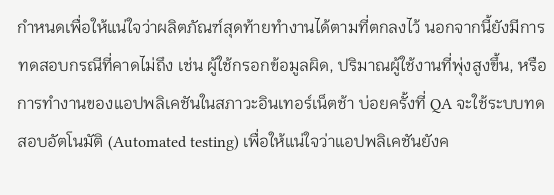กำหนดเพื่อให้แน่ใจว่าผลิตภัณฑ์สุดท้ายทำงานได้ตามที่ตกลงไว้ นอกจากนี้ยังมีการทดสอบกรณีที่คาดไม่ถึง เช่น ผู้ใช้กรอกข้อมูลผิด, ปริมาณผู้ใช้งานที่พุ่งสูงขึ้น, หรือการทำงานของแอปพลิเคชันในสภาวะอินเทอร์เน็ตช้า บ่อยครั้งที่ QA จะใช้ระบบทดสอบอัตโนมัติ (Automated testing) เพื่อให้แน่ใจว่าแอปพลิเคชันยังค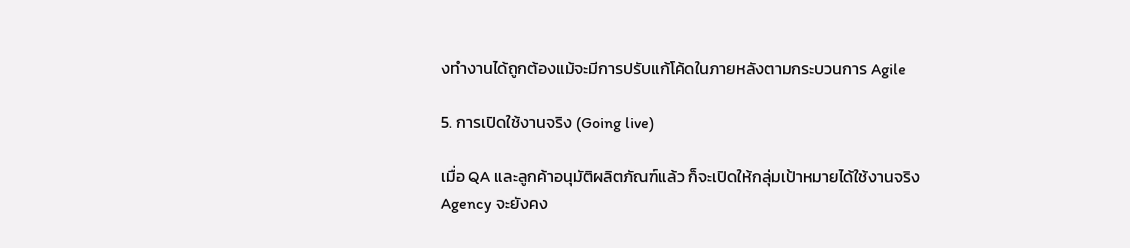งทำงานได้ถูกต้องแม้จะมีการปรับแก้โค้ดในภายหลังตามกระบวนการ Agile

5. การเปิดใช้งานจริง (Going live)

เมื่อ QA และลูกค้าอนุมัติผลิตภัณฑ์แล้ว ก็จะเปิดให้กลุ่มเป้าหมายได้ใช้งานจริง Agency จะยังคง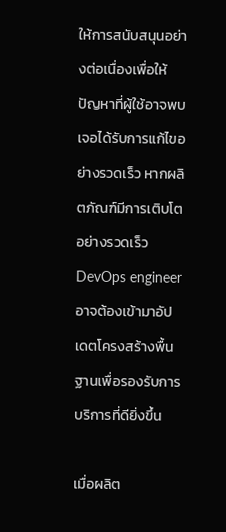ให้การสนับสนุนอย่างต่อเนื่องเพื่อให้ปัญหาที่ผู้ใช้อาจพบเจอได้รับการแก้ไขอย่างรวดเร็ว หากผลิตภัณฑ์มีการเติบโตอย่างรวดเร็ว DevOps engineer อาจต้องเข้ามาอัปเดตโครงสร้างพื้นฐานเพื่อรองรับการบริการที่ดียิ่งขึ้น

เมื่อผลิต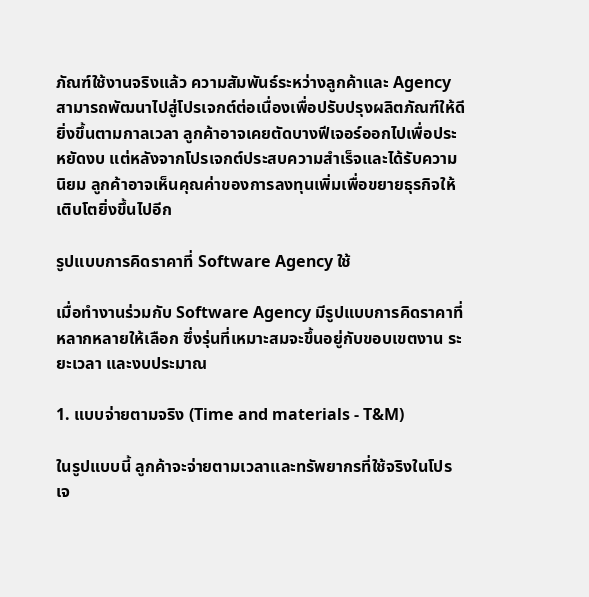ภัณฑ์ใช้งานจริงแล้ว ความสัมพันธ์ระหว่างลูกค้าและ Agency สามารถพัฒนาไปสู่โปรเจกต์ต่อเนื่องเพื่อปรับปรุงผลิตภัณฑ์ให้ดียิ่งขึ้นตามกาลเวลา ลูกค้าอาจเคยตัดบางฟีเจอร์ออกไปเพื่อประหยัดงบ แต่หลังจากโปรเจกต์ประสบความสำเร็จและได้รับความนิยม ลูกค้าอาจเห็นคุณค่าของการลงทุนเพิ่มเพื่อขยายธุรกิจให้เติบโตยิ่งขึ้นไปอีก

รูปแบบการคิดราคาที่ Software Agency ใช้

เมื่อทำงานร่วมกับ Software Agency มีรูปแบบการคิดราคาที่หลากหลายให้เลือก ซึ่งรุ่นที่เหมาะสมจะขึ้นอยู่กับขอบเขตงาน ระยะเวลา และงบประมาณ

1. แบบจ่ายตามจริง (Time and materials - T&M)

ในรูปแบบนี้ ลูกค้าจะจ่ายตามเวลาและทรัพยากรที่ใช้จริงในโปรเจ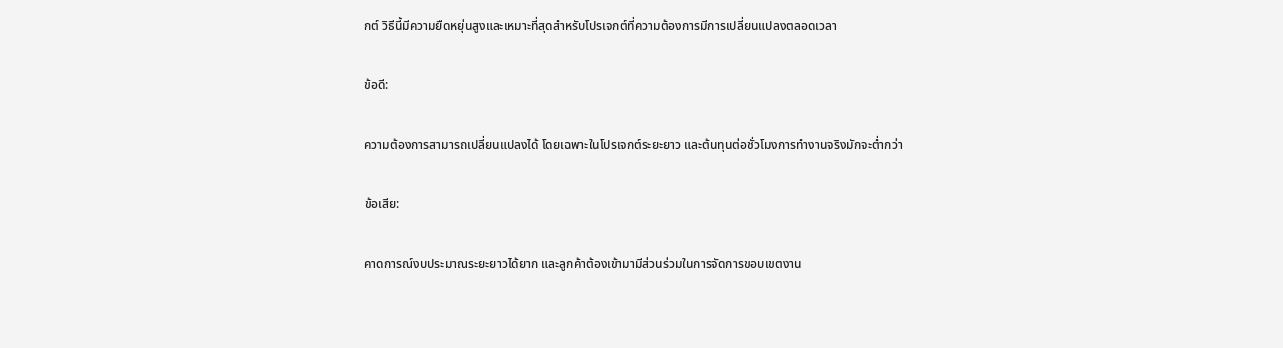กต์ วิธีนี้มีความยืดหยุ่นสูงและเหมาะที่สุดสำหรับโปรเจกต์ที่ความต้องการมีการเปลี่ยนแปลงตลอดเวลา

ข้อดี:

ความต้องการสามารถเปลี่ยนแปลงได้ โดยเฉพาะในโปรเจกต์ระยะยาว และต้นทุนต่อชั่วโมงการทำงานจริงมักจะต่ำกว่า

ข้อเสีย:

คาดการณ์งบประมาณระยะยาวได้ยาก และลูกค้าต้องเข้ามามีส่วนร่วมในการจัดการขอบเขตงาน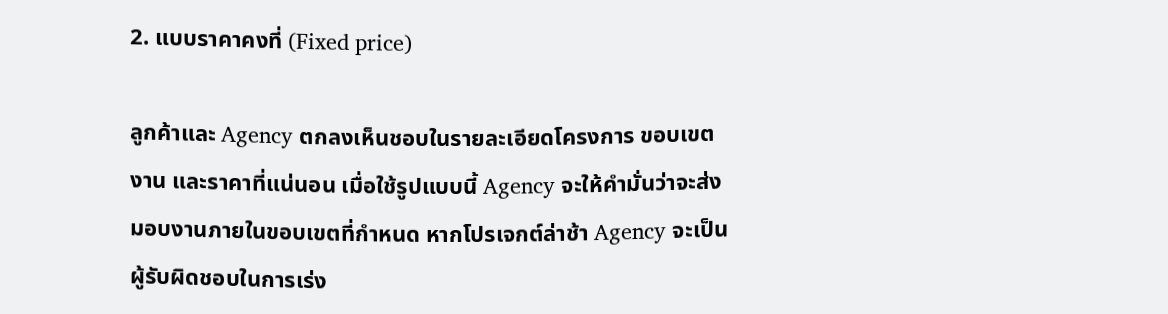2. แบบราคาคงที่ (Fixed price)

ลูกค้าและ Agency ตกลงเห็นชอบในรายละเอียดโครงการ ขอบเขตงาน และราคาที่แน่นอน เมื่อใช้รูปแบบนี้ Agency จะให้คำมั่นว่าจะส่งมอบงานภายในขอบเขตที่กำหนด หากโปรเจกต์ล่าช้า Agency จะเป็นผู้รับผิดชอบในการเร่ง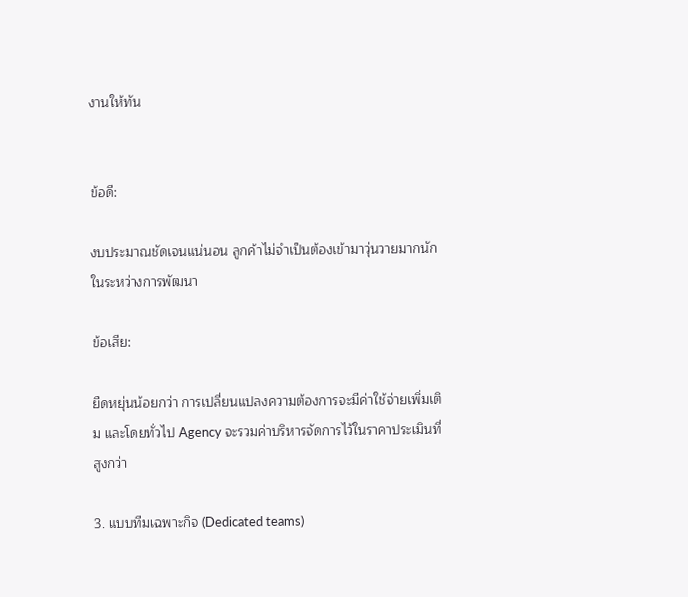งานให้ทัน


ข้อดี:

งบประมาณชัดเจนแน่นอน ลูกค้าไม่จำเป็นต้องเข้ามาวุ่นวายมากนักในระหว่างการพัฒนา

ข้อเสีย:

ยืดหยุ่นน้อยกว่า การเปลี่ยนแปลงความต้องการจะมีค่าใช้จ่ายเพิ่มเติม และโดยทั่วไป Agency จะรวมค่าบริหารจัดการไว้ในราคาประเมินที่สูงกว่า

3. แบบทีมเฉพาะกิจ (Dedicated teams)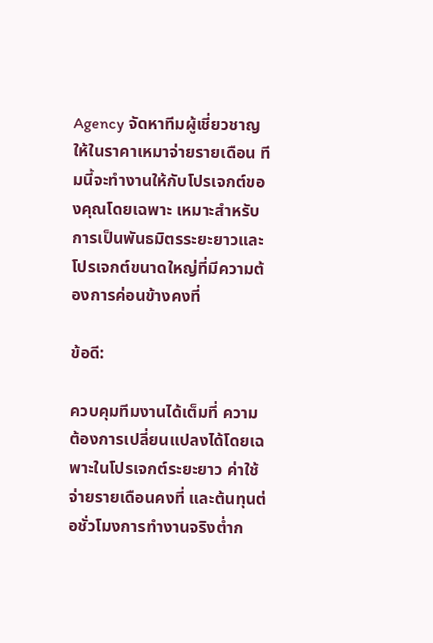Agency จัดหาทีมผู้เชี่ยวชาญให้ในราคาเหมาจ่ายรายเดือน ทีมนี้จะทำงานให้กับโปรเจกต์ของคุณโดยเฉพาะ เหมาะสำหรับการเป็นพันธมิตรระยะยาวและโปรเจกต์ขนาดใหญ่ที่มีความต้องการค่อนข้างคงที่

ข้อดี:

ควบคุมทีมงานได้เต็มที่ ความต้องการเปลี่ยนแปลงได้โดยเฉพาะในโปรเจกต์ระยะยาว ค่าใช้จ่ายรายเดือนคงที่ และต้นทุนต่อชั่วโมงการทำงานจริงต่ำก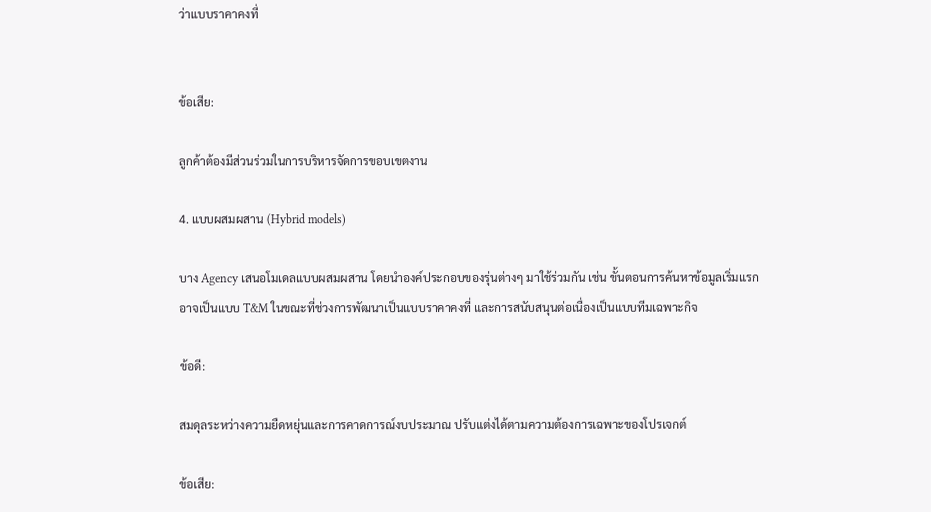ว่าแบบราคาคงที่


ข้อเสีย:

ลูกค้าต้องมีส่วนร่วมในการบริหารจัดการขอบเขตงาน

4. แบบผสมผสาน (Hybrid models)

บาง Agency เสนอโมเดลแบบผสมผสาน โดยนำองค์ประกอบของรุ่นต่างๆ มาใช้ร่วมกัน เช่น ขั้นตอนการค้นหาข้อมูลเริ่มแรกอาจเป็นแบบ T&M ในขณะที่ช่วงการพัฒนาเป็นแบบราคาคงที่ และการสนับสนุนต่อเนื่องเป็นแบบทีมเฉพาะกิจ

ข้อดี:

สมดุลระหว่างความยืดหยุ่นและการคาดการณ์งบประมาณ ปรับแต่งได้ตามความต้องการเฉพาะของโปรเจกต์

ข้อเสีย: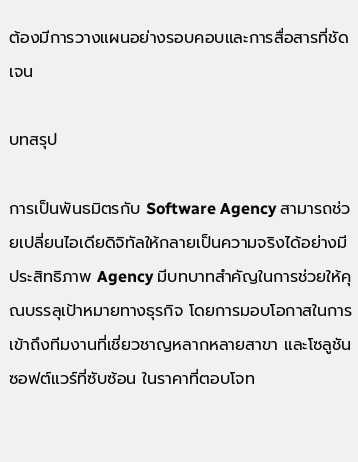ต้องมีการวางแผนอย่างรอบคอบและการสื่อสารที่ชัดเจน

บทสรุป

การเป็นพันธมิตรกับ Software Agency สามารถช่วยเปลี่ยนไอเดียดิจิทัลให้กลายเป็นความจริงได้อย่างมีประสิทธิภาพ Agency มีบทบาทสำคัญในการช่วยให้คุณบรรลุเป้าหมายทางธุรกิจ โดยการมอบโอกาสในการเข้าถึงทีมงานที่เชี่ยวชาญหลากหลายสาขา และโซลูชันซอฟต์แวร์ที่ซับซ้อน ในราคาที่ตอบโจท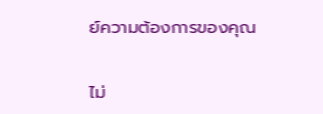ย์ความต้องการของคุณ


ไม่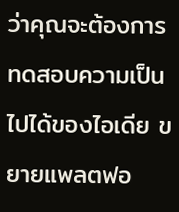ว่าคุณจะต้องการทดสอบความเป็นไปได้ของไอเดีย ขยายแพลตฟอ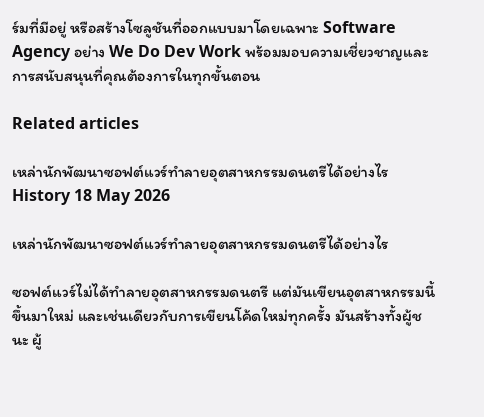ร์มที่มีอยู่ หรือสร้างโซลูชันที่ออกแบบมาโดยเฉพาะ Software Agency อย่าง We Do Dev Work พร้อมมอบความเชี่ยวชาญและการสนับสนุนที่คุณต้องการในทุกขั้นตอน

Related articles

เหล่านักพัฒนาซอฟต์แวร์ทำลายอุตสาหกรรมดนตรีได้อย่างไร
History 18 May 2026

เหล่านักพัฒนาซอฟต์แวร์ทำลายอุตสาหกรรมดนตรีได้อย่างไร

ซอฟต์แวร์ไม่ได้ทำลายอุตสาหกรรมดนตรี แต่มันเขียนอุตสาหกรรมนี้ขึ้นมาใหม่ และเช่นเดียวกับการเขียนโค้ดใหม่ทุกครั้ง มันสร้างทั้งผู้ชนะ ผู้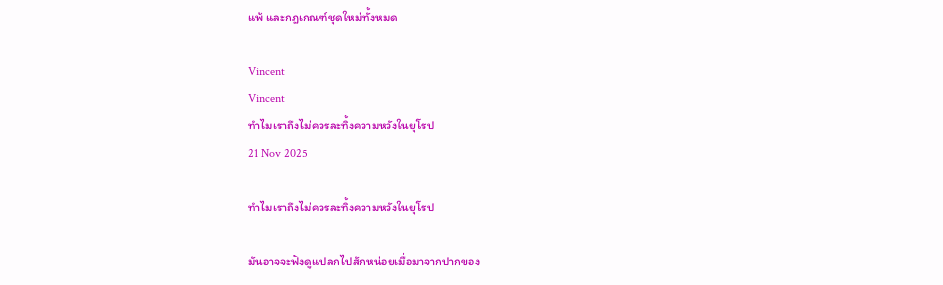แพ้ และกฎเกณฑ์ชุดใหม่ทั้งหมด

Vincent
Vincent
ทำไมเราถึงไม่ควรละทิ้งความหวังในยุโรป
21 Nov 2025

ทำไมเราถึงไม่ควรละทิ้งความหวังในยุโรป

มันอาจจะฟังดูแปลกไปสักหน่อยเมื่อมาจากปากของ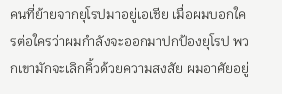คนที่ย้ายจากยุโรปมาอยู่เอเชีย เมื่อผมบอกใครต่อใครว่าผมกำลังจะออกมาปกป้องยุโรป พวกเขามักจะเลิกคิ้วด้วยความสงสัย ผมอาศัยอยู่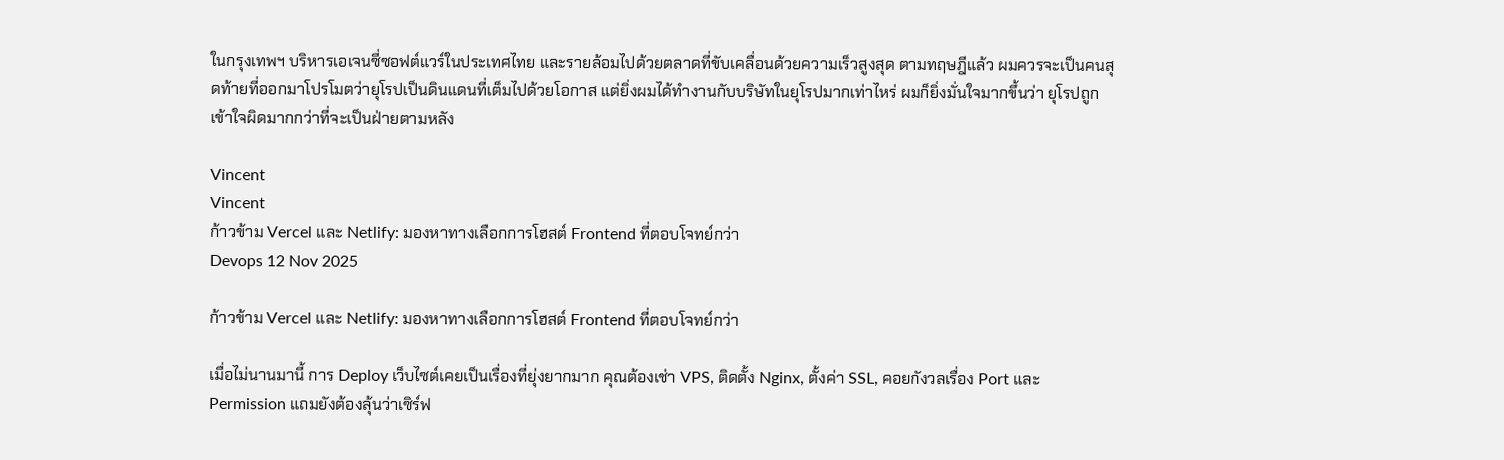ในกรุงเทพฯ บริหารเอเจนซี่ซอฟต์แวร์ในประเทศไทย และรายล้อมไปด้วยตลาดที่ขับเคลื่อนด้วยความเร็วสูงสุด ตามทฤษฎีแล้ว ผมควรจะเป็นคนสุดท้ายที่ออกมาโปรโมตว่ายุโรปเป็นดินแดนที่เต็มไปด้วยโอกาส แต่ยิ่งผมได้ทำงานกับบริษัทในยุโรปมากเท่าไหร่ ผมก็ยิ่งมั่นใจมากขึ้นว่า ยุโรปถูกเข้าใจผิดมากกว่าที่จะเป็นฝ่ายตามหลัง

Vincent
Vincent
ก้าวข้าม Vercel และ Netlify: มองหาทางเลือกการโฮสต์ Frontend ที่ตอบโจทย์กว่า
Devops 12 Nov 2025

ก้าวข้าม Vercel และ Netlify: มองหาทางเลือกการโฮสต์ Frontend ที่ตอบโจทย์กว่า

เมื่อไม่นานมานี้ การ Deploy เว็บไซต์เคยเป็นเรื่องที่ยุ่งยากมาก คุณต้องเช่า VPS, ติดตั้ง Nginx, ตั้งค่า SSL, คอยกังวลเรื่อง Port และ Permission แถมยังต้องลุ้นว่าเซิร์ฟ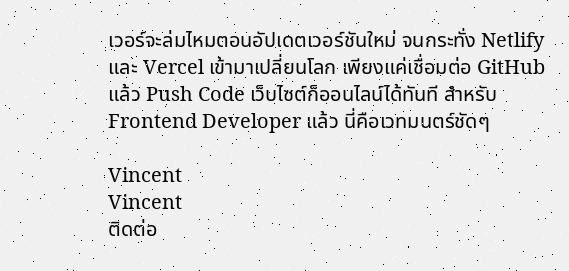เวอร์จะล่มไหมตอนอัปเดตเวอร์ชันใหม่ จนกระทั่ง Netlify และ Vercel เข้ามาเปลี่ยนโลก เพียงแค่เชื่อมต่อ GitHub แล้ว Push Code เว็บไซต์ก็ออนไลน์ได้ทันที สำหรับ Frontend Developer แล้ว นี่คือเวทมนตร์ชัดๆ

Vincent
Vincent
ติดต่อ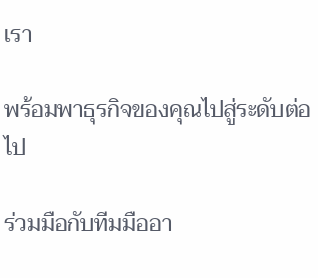เรา

พร้อมพาธุรกิจของคุณไปสู่ระดับต่อไป

ร่วมมือกับทีมมืออา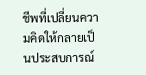ชีพที่เปลี่ยนความคิดให้กลายเป็นประสบการณ์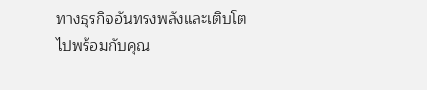ทางธุรกิจอันทรงพลังและเติบโตไปพร้อมกับคุณ